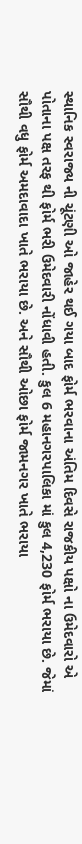સ્થાનિક સ્વરાજ્ય ની ચૂંટણી ઓ જાહેર થઈ ગયા બાદ ફોર્મ ભરવાના અંતિમ દિવસે રાજકીય પક્ષો ના ઉમેદવારો એ પોતાના પક્ષ તરફ થી ફોર્મ ભરી ઉમેદવારી નોંધાવી હતી. કુલ 6 મહાનગરપાલિકા માં કુલ 4,230 ફોર્મ ભરાયા છે. જેમાં સૌથી વધુ ફોર્મ અમદાવાદા ખાતે ભરાયા છે. અને સૌથી ઓછા ફોર્મ જામનગર ખાતે ભરાયા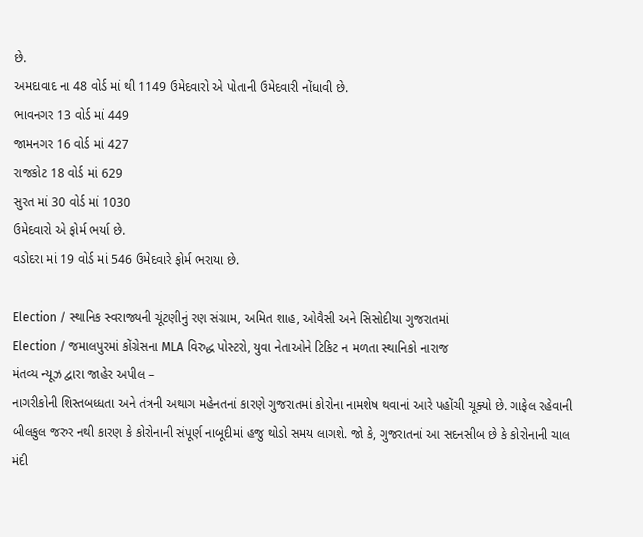છે.
અમદાવાદ ના 48 વોર્ડ માં થી 1149 ઉમેદવારો એ પોતાની ઉમેદવારી નોંધાવી છે.
ભાવનગર 13 વોર્ડ માં 449
જામનગર 16 વોર્ડ માં 427
રાજકોટ 18 વોર્ડ માં 629
સુરત માં 30 વોર્ડ માં 1030
ઉમેદવારો એ ફોર્મ ભર્યા છે.
વડોદરા માં 19 વોર્ડ માં 546 ઉમેદવારે ફોર્મ ભરાયા છે.

Election / સ્થાનિક સ્વરાજ્યની ચૂંટણીનું રણ સંગ્રામ, અમિત શાહ, ઓવૈસી અને સિસોદીયા ગુજરાતમાં
Election / જમાલપુરમાં કોંગ્રેસના MLA વિરુદ્ધ પોસ્ટરો, યુવા નેતાઓને ટિકિટ ન મળતા સ્થાનિકો નારાજ
મંતવ્ય ન્યૂઝ દ્વારા જાહેર અપીલ –
નાગરીકોની શિસ્તબધ્ધતા અને તંત્રની અથાગ મહેનતનાં કારણે ગુજરાતમાં કોરોના નામશેષ થવાનાં આરે પહોંચી ચૂક્યો છે. ગાફેલ રહેવાની બીલકુલ જરુર નથી કારણ કે કોરોનાની સંપૂર્ણ નાબૂદીમાં હજુ થોડો સમય લાગશે. જો કે, ગુજરાતનાં આ સદનસીબ છે કે કોરોનાની ચાલ મંદી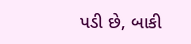પડી છે, બાકી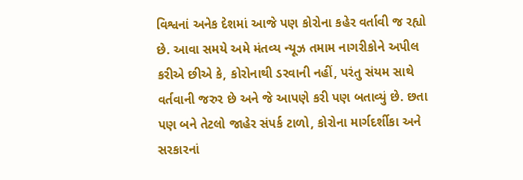વિશ્વનાં અનેક દેશમાં આજે પણ કોરોના કહેર વર્તાવી જ રહ્યો છે. આવા સમયે અમે મંતવ્ય ન્યૂઝ તમામ નાગરીકોને અપીલ કરીએ છીએ કે, કોરોનાથી ડરવાની નહીં, પરંતુ સંયમ સાથે વર્તવાની જરુર છે અને જે આપણે કરી પણ બતાવ્યું છે. છતા પણ બને તેટલો જાહેર સંપર્ક ટાળો, કોરોના માર્ગદર્શીકા અને સરકારનાં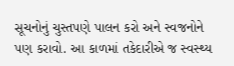સૂચનોનું ચુસ્તપણે પાલન કરો અને સ્વજનોને પણ કરાવો. આ કાળમાં તકેદારીએ જ સ્વસ્થ્ય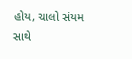હોય, ચાલો સંયમ સાથે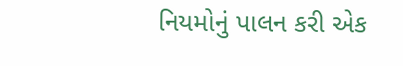નિયમોનું પાલન કરી એક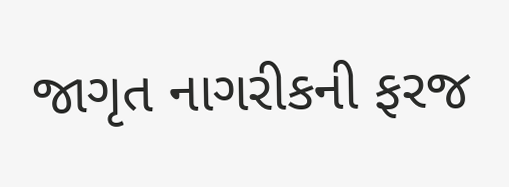જાગૃત નાગરીકની ફરજ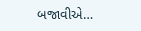બજાવીએ…